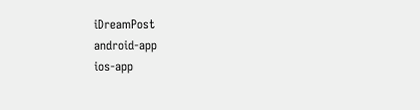iDreamPost
android-app
ios-app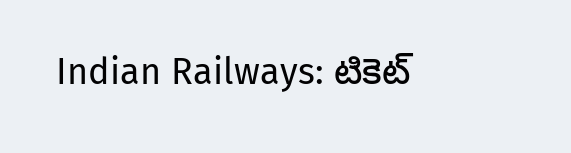Indian Railways: టికెట్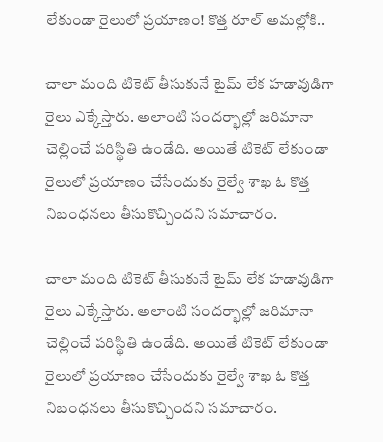లేకుండా రైలులో ప్రయాణం! కొత్త రూల్ అమల్లోకి..

చాలా మంది టికెట్ తీసుకునే టైమ్ లేక హడావుడిగా రైలు ఎక్కేస్తారు. అలాంటి సందర్భాల్లో జరిమానా చెల్లించే పరిస్థితి ఉండేది. అయితే టికెట్ లేకుండా రైలులో ప్రయాణం చేసేందుకు రైల్వే శాఖ ఓ కొత్త నిబంధనలు తీసుకొచ్చిందని సమాచారం.

చాలా మంది టికెట్ తీసుకునే టైమ్ లేక హడావుడిగా రైలు ఎక్కేస్తారు. అలాంటి సందర్భాల్లో జరిమానా చెల్లించే పరిస్థితి ఉండేది. అయితే టికెట్ లేకుండా రైలులో ప్రయాణం చేసేందుకు రైల్వే శాఖ ఓ కొత్త నిబంధనలు తీసుకొచ్చిందని సమాచారం.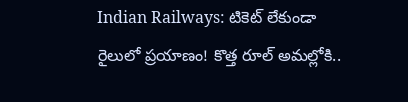Indian Railways: టికెట్ లేకుండా రైలులో ప్రయాణం! కొత్త రూల్ అమల్లోకి..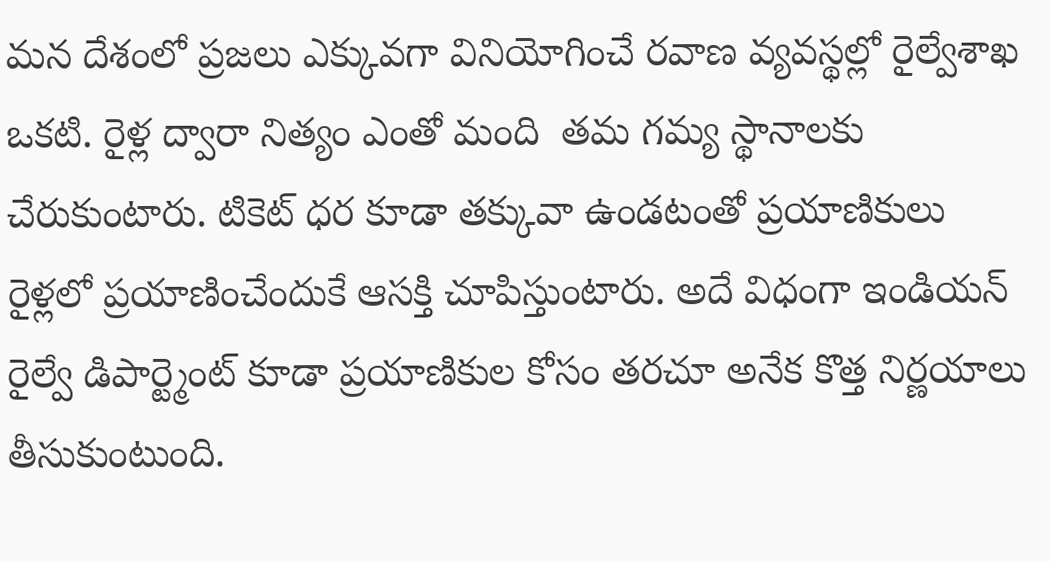మన దేశంలో ప్రజలు ఎక్కువగా వినియోగించే రవాణ వ్యవస్థల్లో రైల్వేశాఖ ఒకటి. రైళ్ల ద్వారా నిత్యం ఎంతో మంది  తమ గమ్య స్థానాలకు చేరుకుంటారు. టికెట్ ధర కూడా తక్కువా ఉండటంతో ప్రయాణికులు రైళ్లలో ప్రయాణించేందుకే ఆసక్తి చూపిస్తుంటారు. అదే విధంగా ఇండియన్ రైల్వే డిపార్ట్మెంట్ కూడా ప్రయాణికుల కోసం తరచూ అనేక కొత్త నిర్ణయాలు తీసుకుంటుంది.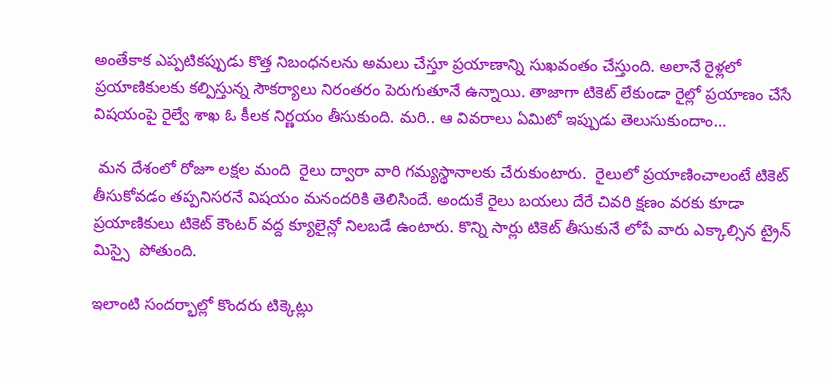అంతేకాక ఎప్పటికప్పుడు కొత్త నిబంధనలను అమలు చేస్తూ ప్రయాణాన్ని సుఖవంతం చేస్తుంది. అలానే రైళ్లలో ప్రయాణికులకు కల్పిస్తున్న సౌకర్యాలు నిరంతరం పెరుగుతూనే ఉన్నాయి. తాజాగా టికెట్ లేకుండా రైల్లో ప్రయాణం చేసే విషయంపై రైల్వే శాఖ ఓ కీలక నిర్ణయం తీసుకుంది. మరి.. ఆ వివరాలు ఏమిటో ఇప్పుడు తెలుసుకుందాం…

 మన దేశంలో రోజూ లక్షల మంది  రైలు ద్వారా వారి గమ్యస్థానాలకు చేరుకుంటారు.  రైలులో ప్రయాణించాలంటే టికెట్ తీసుకోవడం తప్పనిసరనే విషయం మనందరికి తెలిసిందే. అందుకే రైలు బయలు దేరే చివరి క్షణం వరకు కూడా  ప్రయాణికులు టికెట్ కౌంటర్ వద్ద క్యూలైన్లో నిలబడే ఉంటారు. కొన్ని సార్లు టికెట్ తీసుకునే లోపే వారు ఎక్కాల్సిన ట్రైన్ మిస్సై  పోతుంది.

ఇలాంటి సందర్భాల్లో కొందరు టిక్కెట్లు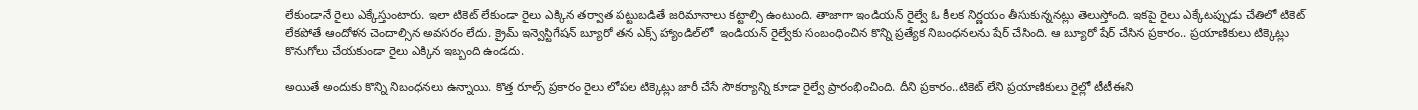లేకుండానే రైలు ఎక్కేస్తుంటారు. ఇలా టికెట్ లేకుండా రైలు ఎక్కిన తర్వాత పట్టుబడితే జరిమానాలు కట్టాల్సి ఉంటుంది. తాజాగా ఇండియన్ రైల్వే ఓ కీలక నిర్ణయం తీసుకున్ననట్లు తెలుస్తోంది. ఇకపై రైలు ఎక్కేటప్పుడు చేతిలో టికెట్ లేకపోతే ఆందోళన చెందాల్సిన అవసరం లేదు. క్రైమ్ ఇన్వెస్టిగేషన్ బ్యూరో తన ఎక్స్ హ్యాండిల్‌లో  ఇండియన్ రైల్వేకు సంబంధించిన కొన్ని ప్రత్యేక నిబంధనలను షేర్ చేసింది. ఆ బ్యూరో షేర్ చేసిన ప్రకారం.. ప్రయాణికులు టిక్కెట్లు కొనుగోలు చేయకుండా రైలు ఎక్కిన ఇబ్బంది ఉండదు.

అయితే అందుకు కొన్ని నిబంధనలు ఉన్నాయి. కొత్త రూల్స్ ప్రకారం రైలు లోపల టిక్కెట్లు జారీ చేసే సౌకర్యాన్ని కూడా రైల్వే ప్రారంభించింది. దీని ప్రకారం..టికెట్ లేని ప్రయాణికులు రైల్లో టీటీఈని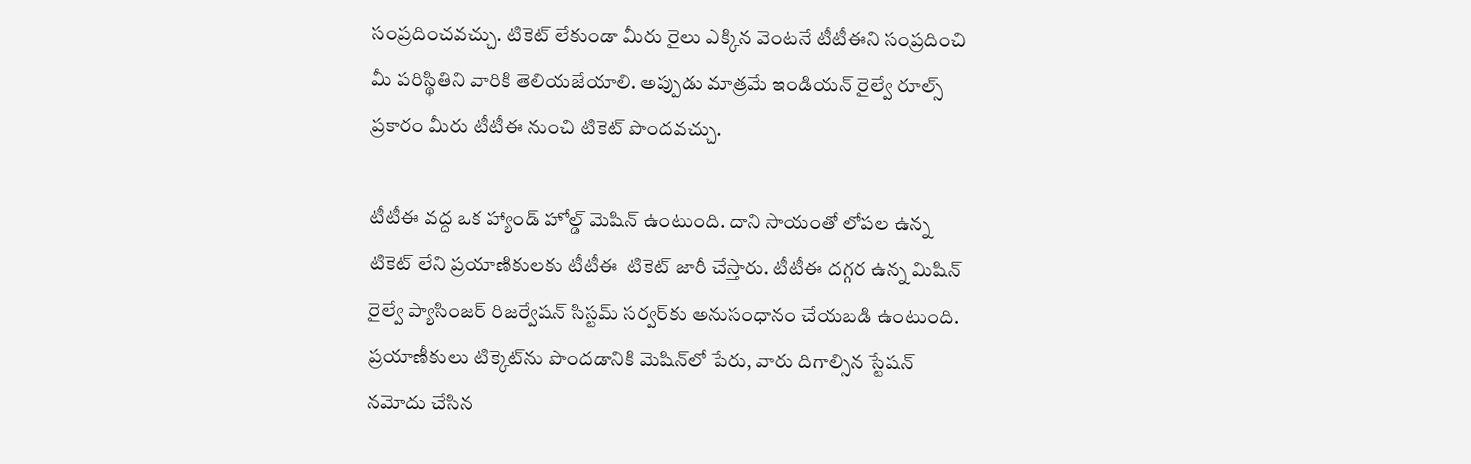సంప్రదించవచ్చు. టికెట్ లేకుండా మీరు రైలు ఎక్కిన వెంటనే టీటీఈని సంప్రదించి మీ పరిస్థితిని వారికి తెలియజేయాలి. అప్పుడు మాత్రమే ఇండియన్ రైల్వే రూల్స్  ప్రకారం మీరు టీటీఈ నుంచి టికెట్ పొందవచ్చు.

టీటీఈ వద్ద ఒక హ్యాండ్ హోల్డ్ మెషిన్‌ ఉంటుంది. దాని సాయంతో లోపల ఉన్న టికెట్ లేని ప్రయాణికులకు టీటీఈ  టికెట్ జారీ చేస్తారు. టీటీఈ దగ్గర ఉన్న మిషిన్ రైల్వే ప్యాసింజర్ రిజర్వేషన్ సిస్టమ్ సర్వర్‌కు అనుసంధానం చేయబడి ఉంటుంది. ప్రయాణీకులు టిక్కెట్‌ను పొందడానికి మెషిన్‌లో పేరు, వారు దిగాల్సిన స్టేషన్‌ నమోదు చేసిన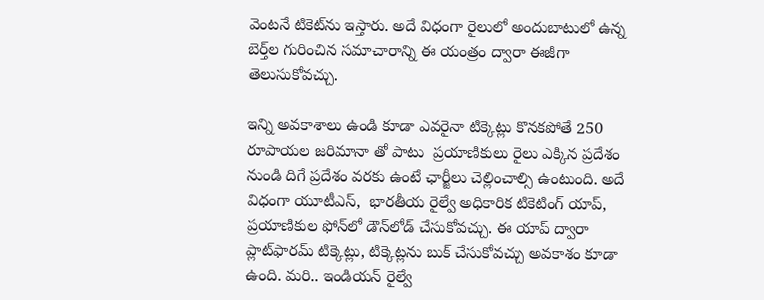వెంటనే టికెట్‌ను ఇస్తారు. అదే విధంగా రైలులో అందుబాటులో ఉన్న బెర్త్‌ల గురించిన సమాచారాన్ని ఈ యంత్రం ద్వారా ఈజీగా తెలుసుకోవచ్చు.

ఇన్ని అవకాశాలు ఉండి కూడా ఎవరైనా టిక్కెట్లు కొనకపోతే 250 రూపాయల జరిమానా తో పాటు  ప్రయాణికులు రైలు ఎక్కిన ప్రదేశం నుండి దిగే ప్రదేశం వరకు ఉంటే ఛార్జీలు చెల్లించాల్సి ఉంటుంది. అదే విధంగా యూటీఎస్,  భారతీయ రైల్వే అధికారిక టికెటింగ్ యాప్,  ప్రయాణికుల ఫోన్‌లో డౌన్‌లోడ్ చేసుకోవచ్చు. ఈ యాప్ ద్వారా ప్లాట్‌ఫారమ్ టిక్కెట్లు, టిక్కెట్లను బుక్ చేసుకోవచ్చు అవకాశం కూడా ఉంది. మరి.. ఇండియన్ రైల్వే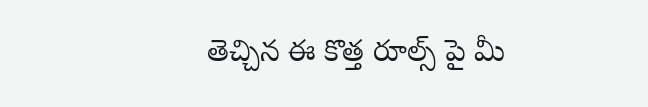తెచ్చిన ఈ కొత్త రూల్స్ పై మీ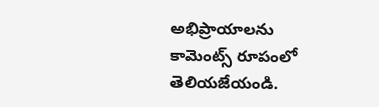అభిప్రాయాలను కామెంట్స్ రూపంలో తెలియజేయండి.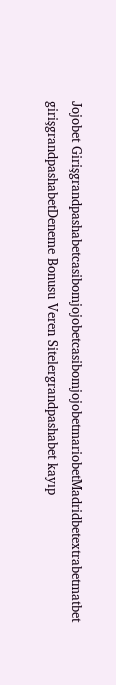Jojobet GirişgrandpashabetcasibomjojobetcasibomjojobetmariobetMadridbetextrabetmatbet girişgrandpashabetDeneme Bonusu Veren Sitelergrandpashabet kayıp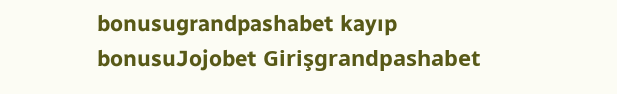bonusugrandpashabet kayıp bonusuJojobet Girişgrandpashabet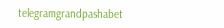telegramgrandpashabet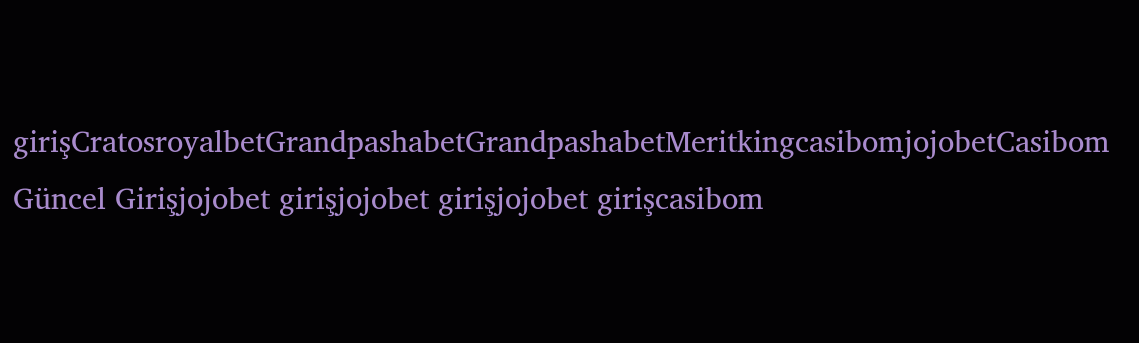girişCratosroyalbetGrandpashabetGrandpashabetMeritkingcasibomjojobetCasibom Güncel Girişjojobet girişjojobet girişjojobet girişcasibom